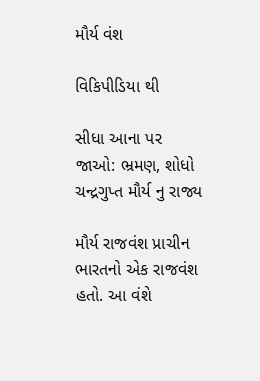મૌર્ય વંશ

વિકિપીડિયા થી

સીધા આના પર જાઓ: ભ્રમણ, શોધો
ચન્દ્રગુપ્ત મૌર્ય નુ રાજ્ય

મૌર્ય રાજવંશ પ્રાચીન ભારતનો એક રાજવંશ હતો. આ વંશે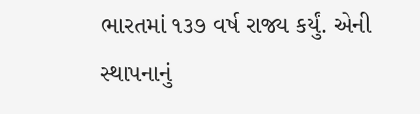ભારતમાં ૧૩૭ વર્ષ રાજ્ય કર્યું. એની સ્થાપનાનું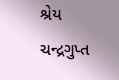શ્રેય ચન્દ્રગુપ્ત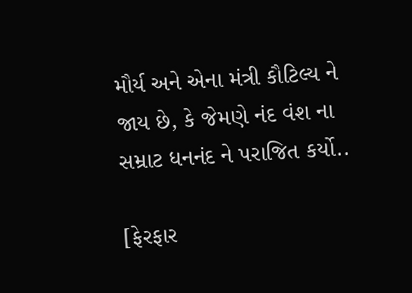મૌર્ય અને એના મંત્રી કૌટિલ્ય ને જાય છે, કે જેમણે નંદ વંશ ના સમ્રાટ ધનનંદ ને પરાજિત કર્યો..

[ફેરફાર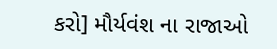કરો] મૌર્યવંશ ના રાજાઓ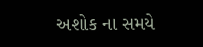અશોક ના સમયે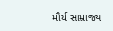મૌર્ય સામ્રાજ્ય